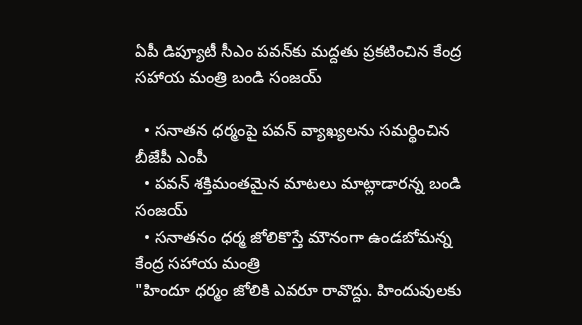ఏపీ డిప్యూటీ సీఎం పవన్‌కు మద్దతు ప్రకటించిన కేంద్ర సహాయ మంత్రి బండి సంజయ్

  • సనాతన ధర్మంపై పవన్ వ్యాఖ్యలను సమర్థించిన బీజేపీ ఎంపీ
  • పవన్ శక్తిమంతమైన మాటలు మాట్లాడారన్న బండి సంజయ్
  • సనాతనం ధర్మ జోలికొస్తే మౌనంగా ఉండబోమన్న కేంద్ర సహాయ మంత్రి
"హిందూ ధర్మం జోలికి ఎవరూ రావొద్దు. హిందువులకు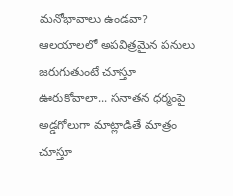మనోభావాలు ఉండవా? ఆలయాలలో అపవిత్రమైన పనులు జరుగుతుంటే చూస్తూ ఊరుకోవాలా... సనాతన ధర్మంపై అడ్డగోలుగా మాట్లాడితే మాత్రం చూస్తూ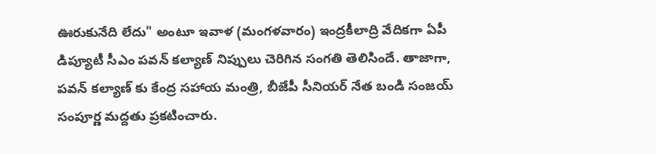ఊరుకునేది లేదు" అంటూ ఇవాళ (మంగళవారం) ఇంద్రకీలాద్రి వేదికగా ఏపీ డిప్యూటీ సీఎం పవన్ కల్యాణ్‌ నిప్పులు చెరిగిన సంగతి తెలిసిందే. తాజాగా, పవన్ కల్యాణ్ కు కేంద్ర సహాయ మంత్రి, బీజేపీ సీనియర్ నేత బండి సంజయ్ సంపూర్ణ మద్దతు ప్రకటించారు.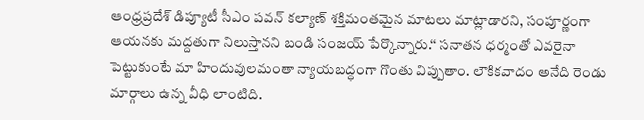ఆంధ్రప్రదేశ్ డిప్యూటీ సీఎం పవన్ కల్యాణ్ శక్తిమంతమైన మాటలు మాట్లాడారని, సంపూర్ణంగా ఆయనకు మద్దతుగా నిలుస్తానని బండి సంజయ్ పేర్కొన్నారు.‘‘ సనాతన ధర్మంతో ఎవరైనా పెట్టుకుంటే మా హిందువులమంతా న్యాయబద్ధంగా గొంతు విప్పుతాం. లౌకికవాదం అనేది రెండు మార్గాలు ఉన్న వీధి లాంటిది.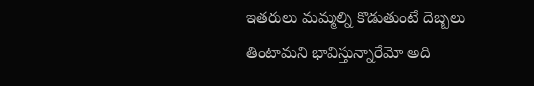ఇతరులు మమ్మల్ని కొడుతుంటే దెబ్బలు తింటామని భావిస్తున్నారేమో అది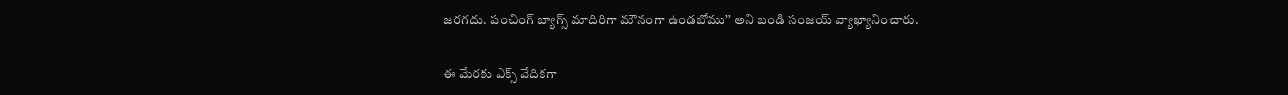జరగదు. పంచింగ్ బ్యాగ్స్ మాదిరిగా మౌనంగా ఉండబోము’’ అని బండి సంజయ్ వ్యాఖ్యానించారు.

ఈ మేరకు ఎక్స్ వేదికగా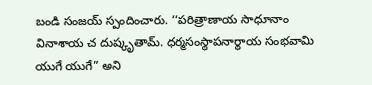బండి సంజయ్ స్పందించారు. ‘‘పరిత్రాణాయ సాధూనాం వినాశాయ చ దుష్కృతామ్. ధర్మసంస్థాపనార్థాయ సంభవామి యుగే యుగే” అని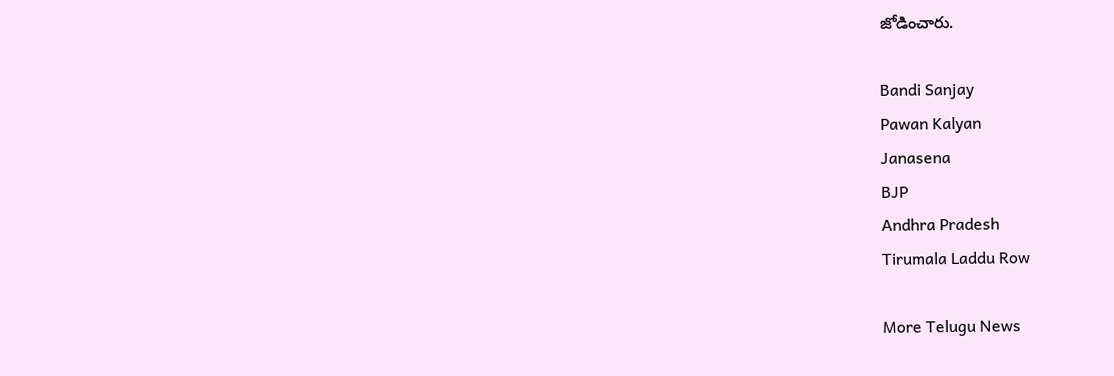జోడించారు.

Bandi Sanjay
Pawan Kalyan
Janasena
BJP
Andhra Pradesh
Tirumala Laddu Row

More Telugu News